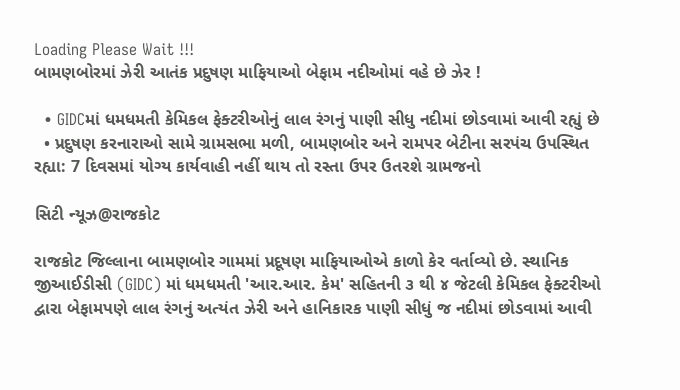Loading Please Wait !!!
બામણબોરમાં ઝેરી આતંક પ્રદુષણ માફિયાઓ બેફામ નદીઓમાં વહે છે ઝેર !

  • GIDCમાં ધમધમતી કેમિકલ ફેક્ટરીઓનું લાલ રંગનું પાણી સીધુ નદીમાં છોડવામાં આવી રહ્યું છે
  • પ્રદુષણ કરનારાઓ સામે ગ્રામસભા મળી, બામણબોર અને રામપર બેટીના સરપંચ ઉપસ્થિત રહ્યા: 7 દિવસમાં યોગ્ય કાર્યવાહી નહીં થાય તો રસ્તા ઉપર ઉતરશે ગ્રામજનો

સિટી ન્યૂઝ@રાજકોટ

રાજકોટ જિલ્લાના બામણબોર ગામમાં પ્રદૂષણ માફિયાઓએ કાળો કેર વર્તાવ્યો છે. સ્થાનિક જીઆઈડીસી (GIDC) માં ધમધમતી 'આર.આર. કેમ' સહિતની ૩ થી ૪ જેટલી કેમિકલ ફેક્ટરીઓ દ્વારા બેફામપણે લાલ રંગનું અત્યંત ઝેરી અને હાનિકારક પાણી સીધું જ નદીમાં છોડવામાં આવી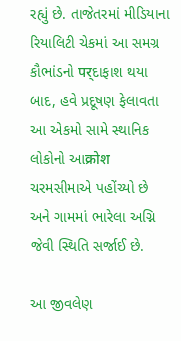રહ્યું છે. તાજેતરમાં મીડિયાના રિયાલિટી ચેકમાં આ સમગ્ર કૌભાંડનો पर्દાફાશ થયા બાદ, હવે પ્રદૂષણ ફેલાવતા આ એકમો સામે સ્થાનિક લોકોનો આक्रोश ચરમસીમાએ પહોંચ્યો છે અને ગામમાં ભારેલા અગ્નિ જેવી સ્થિતિ સર્જાઈ છે.

આ જીવલેણ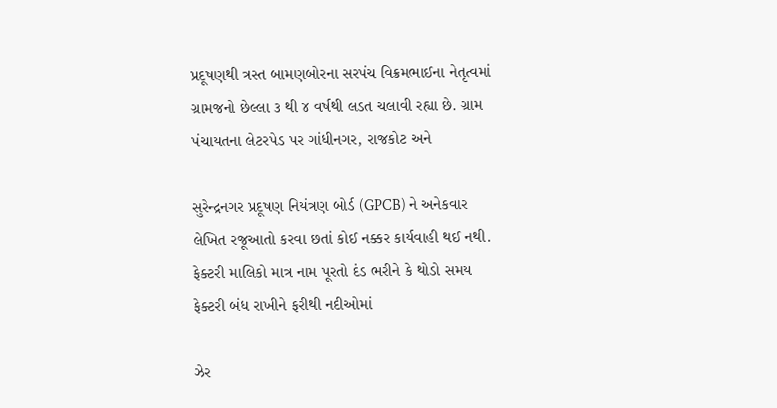પ્રદૂષણથી ત્રસ્ત બામણબોરના સરપંચ વિક્રમભાઈના નેતૃત્વમાં ગ્રામજનો છેલ્લા ૩ થી ૪ વર્ષથી લડત ચલાવી રહ્યા છે. ગ્રામ પંચાયતના લેટરપેડ પર ગાંધીનગર, રાજકોટ અને

સુરેન્દ્રનગર પ્રદૂષણ નિયંત્રણ બોર્ડ (GPCB) ને અનેકવાર લેખિત રજૂઆતો કરવા છતાં કોઈ નક્કર કાર્યવાહી થઈ નથી. ફેક્ટરી માલિકો માત્ર નામ પૂરતો દંડ ભરીને કે થોડો સમય ફેક્ટરી બંધ રાખીને ફરીથી નદીઓમાં

ઝેર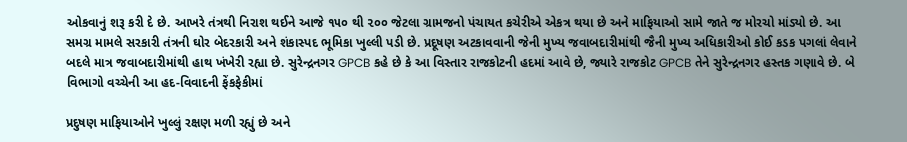ઓકવાનું શરૂ કરી દે છે. આખરે તંત્રથી નિરાશ થઈને આજે ૧૫૦ થી ૨૦૦ જેટલા ગ્રામજનો પંચાયત કચેરીએ એકત્ર થયા છે અને માફિયાઓ સામે જાતે જ મોરચો માંડ્યો છે. આ સમગ્ર મામલે સરકારી તંત્રની ઘોર બેદરકારી અને શંકાસ્પદ ભૂમિકા ખુલ્લી પડી છે. પ્રદૂષણ અટકાવવાની જેની મુખ્ય જવાબદારીમાંથી જૈની મુખ્ય અધિકારીઓ કોઈ કડક પગલાં લેવાને બદલે માત્ર જવાબદારીમાંથી હાથ ખંખેરી રહ્યા છે. સુરેન્દ્રનગર GPCB કહે છે કે આ વિસ્તાર રાજકોટની હદમાં આવે છે, જ્યારે રાજકોટ GPCB તેને સુરેન્દ્રનગર હસ્તક ગણાવે છે. બે વિભાગો વચ્ચેની આ હદ-વિવાદની ફેંકફેકીમાં

પ્રદુષણ માફિયાઓને ખુલ્લું રક્ષણ મળી રહ્યું છે અને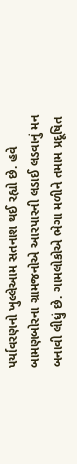પર્યાવરણનો ખુલ્લેઆમ સતનાશ થઈ રહ્યો છે. હવે બામણબોરના ગ્રામજનોએ આરપારની લડાઈ લડવાનું મન બનાવી લીધું છે. ગામલોકોએ ભેગા મળીને તમામ પ્રદૂષિત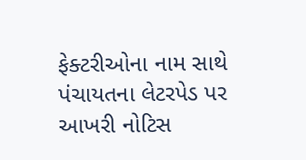ફેક્ટરીઓના નામ સાથે પંચાયતના લેટરપેડ પર આખરી નોટિસ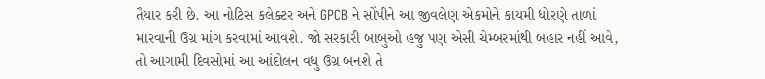તૈયાર કરી છે. આ નોટિસ કલેક્ટર અને GPCB ને સોંપીને આ જીવલેણ એકમોને કાયમી ધોરણે તાળાં મારવાની ઉગ્ર માંગ કરવામાં આવશે. જો સરકારી બાબુઓ હજુ પણ એસી ચેમ્બરમાંથી બહાર નહીં આવે, તો આગામી દિવસોમાં આ આંદોલન વધુ ઉગ્ર બનશે તે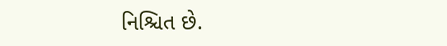નિશ્ચિત છે.